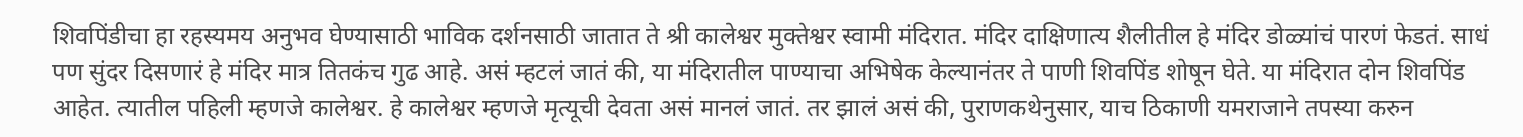शिवपिंडीचा हा रहस्यमय अनुभव घेण्यासाठी भाविक दर्शनसाठी जातात ते श्री कालेश्वर मुक्तेश्वर स्वामी मंदिरात. मंदिर दाक्षिणात्य शैलीतील हे मंदिर डोळ्यांचं पारणं फेडतं. साधं पण सुंदर दिसणारं हे मंदिर मात्र तितकंच गुढ आहे. असं म्हटलं जातं की, या मंदिरातील पाण्याचा अभिषेक केल्यानंतर ते पाणी शिवपिंड शोषून घेते. या मंदिरात दोन शिवपिंड आहेत. त्यातील पहिली म्हणजे कालेश्वर. हे कालेश्वर म्हणजे मृत्यूची देवता असं मानलं जातं. तर झालं असं की, पुराणकथेनुसार, याच ठिकाणी यमराजाने तपस्या करुन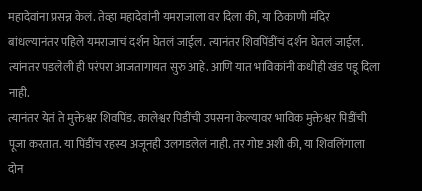महादेवांना प्रसन्न केलं. तेव्हा महादेवांनी यमराजाला वर दिला की, या ठिकाणी मंदिर बांधल्यानंतर पहिले यमराजाचं दर्शन घेतलं जाईल. त्यानंतर शिवपिंडींचं दर्शन घेतलं जाईल. त्यांनतर पडलेली ही परंपरा आजतागायत सुरु आहे. आणि यात भाविकांनी कधीही खंड पडू दिला नाही.
त्यानंतर येतं ते मुक्तेश्वर शिवपिंड. कालेश्वर पिडींची उपसना केल्यावर भाविक मुक्तेश्वर पिडींची पूजा करतात. या पिंडींच रहस्य अजूनही उलगडलेलं नाही. तर गोष्ट अशी की, या शिवलिंगाला दोन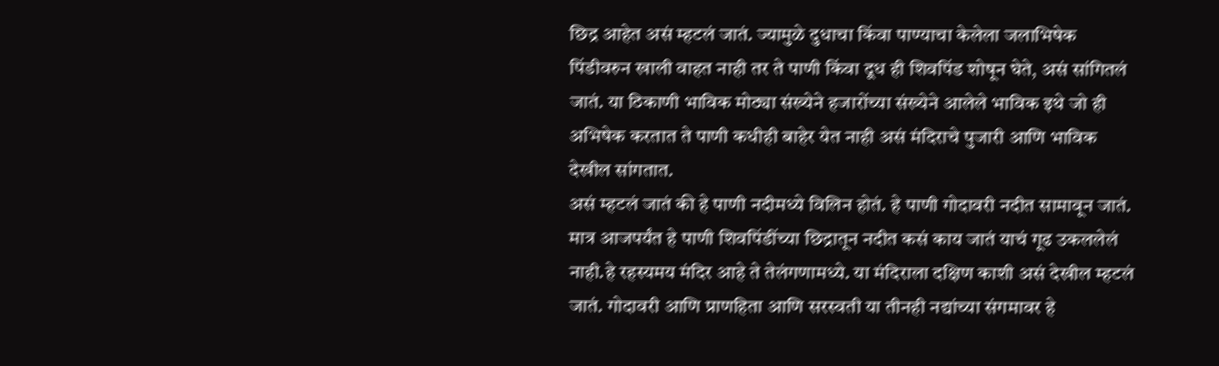छिद्र आहेत असं म्हटलं जातं. ज्यामुळे दुधाचा किंवा पाण्याचा केलेला जलाभिषेक पिंडीवरुन खाली वाहत नाही तर ते पाणी किंवा दूध ही शिवपिंड शोषून घेते, असं सांगितलं जातं. या ठिकाणी भाविक मोठ्या संख्येने हजारोंच्या संख्येने आलेले भाविक इथे जो ही अभिषेक करतात ते पाणी कधीही बाहेर येत नाही असं मंदिराचे पुजारी आणि भाविक देखील सांगतात.
असं म्हटलं जातं की हे पाणी नदीमध्ये विलिन होतं. हे पाणी गोदावरी नदीत सामावून जातं. मात्र आजपर्यंत हे पाणी शिवपिंडींच्या छिद्रातून नदीत कसं काय जातं याचं गूढ उकललेलं नाही.हे रहस्यमय मंदिर आहे ते तेलंगणामध्ये. या मंदिराला दक्षिण काशी असं देखील म्हटलं जातं. गोदावरी आणि प्राणहिता आणि सरस्वती या तीनही नद्यांच्या संगमावर हे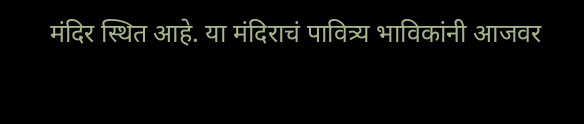मंदिर स्थित आहे. या मंदिराचं पावित्र्य भाविकांनी आजवर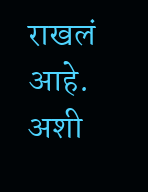राखलं आहे. अशी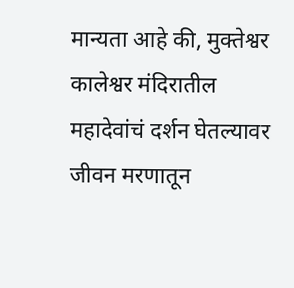मान्यता आहे की, मुक्तेश्वर कालेश्वर मंदिरातील महादेवांचं दर्शन घेतल्यावर जीवन मरणातून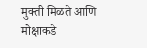मुक्ती मिळते आणि मोक्षाकडे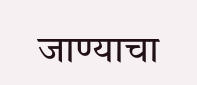जाण्याचा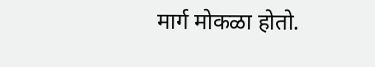मार्ग मोकळा होतो.